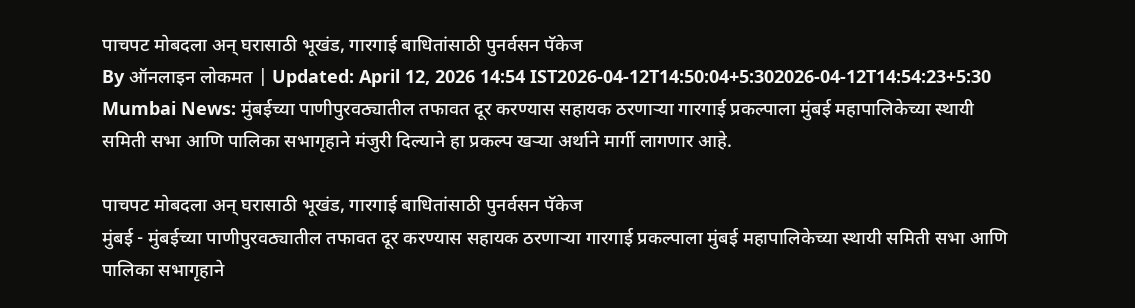पाचपट मोबदला अन् घरासाठी भूखंड, गारगाई बाधितांसाठी पुनर्वसन पॅकेज
By ऑनलाइन लोकमत | Updated: April 12, 2026 14:54 IST2026-04-12T14:50:04+5:302026-04-12T14:54:23+5:30
Mumbai News: मुंबईच्या पाणीपुरवठ्यातील तफावत दूर करण्यास सहायक ठरणाऱ्या गारगाई प्रकल्पाला मुंबई महापालिकेच्या स्थायी समिती सभा आणि पालिका सभागृहाने मंजुरी दिल्याने हा प्रकल्प खऱ्या अर्थाने मार्गी लागणार आहे.

पाचपट मोबदला अन् घरासाठी भूखंड, गारगाई बाधितांसाठी पुनर्वसन पॅकेज
मुंबई - मुंबईच्या पाणीपुरवठ्यातील तफावत दूर करण्यास सहायक ठरणाऱ्या गारगाई प्रकल्पाला मुंबई महापालिकेच्या स्थायी समिती सभा आणि पालिका सभागृहाने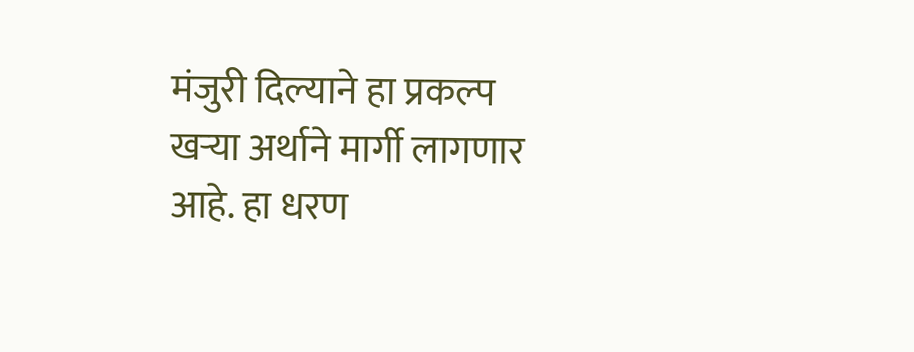मंजुरी दिल्याने हा प्रकल्प खऱ्या अर्थाने मार्गी लागणार आहे. हा धरण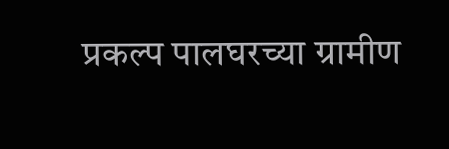प्रकल्प पालघरच्या ग्रामीण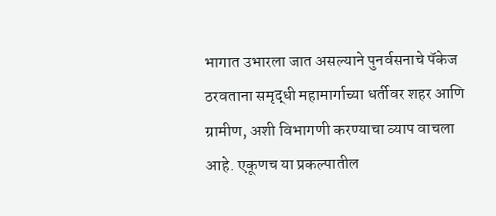भागात उभारला जात असल्याने पुनर्वसनाचे पॅकेज ठरवताना समृद्धी महामार्गाच्या धर्तीवर शहर आणि ग्रामीण, अशी विभागणी करण्याचा व्याप वाचला आहे. एकूणच या प्रकल्पातील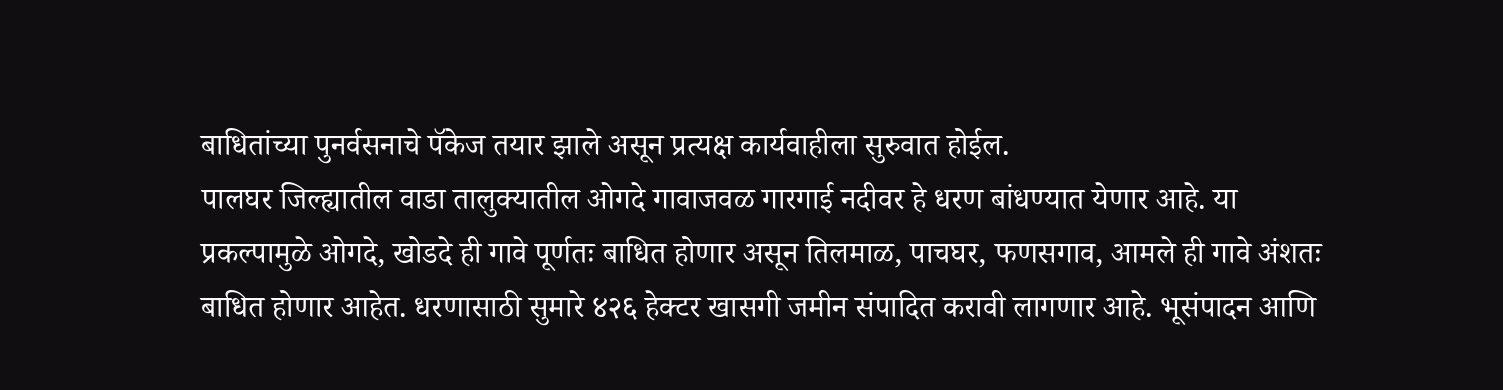बाधितांच्या पुनर्वसनाचे पॅकेज तयार झाले असून प्रत्यक्ष कार्यवाहीला सुरुवात होईल.
पालघर जिल्ह्यातील वाडा तालुक्यातील ओगदे गावाजवळ गारगाई नदीवर हे धरण बांधण्यात येणार आहे. या प्रकल्पामुळे ओगदे, खोडदे ही गावे पूर्णतः बाधित होणार असून तिलमाळ, पाचघर, फणसगाव, आमले ही गावे अंशतः बाधित होणार आहेत. धरणासाठी सुमारे ४२६ हेक्टर खासगी जमीन संपादित करावी लागणार आहे. भूसंपादन आणि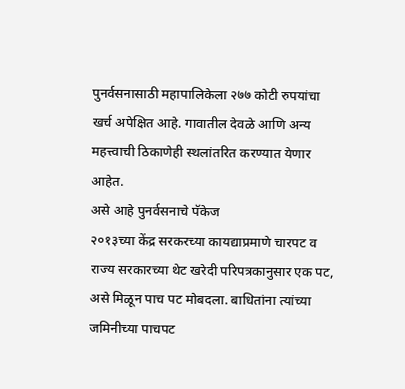पुनर्वसनासाठी महापालिकेला २७७ कोटी रुपयांचा खर्च अपेक्षित आहे. गावातील देवळे आणि अन्य महत्त्वाची ठिकाणेही स्थलांतरित करण्यात येणार आहेत.
असे आहे पुनर्वसनाचे पॅकेज
२०१३च्या केंद्र सरकरच्या कायद्याप्रमाणे चारपट व राज्य सरकारच्या थेट खरेदी परिपत्रकानुसार एक पट, असे मिळून पाच पट मोबदला. बाधितांना त्यांच्या जमिनीच्या पाचपट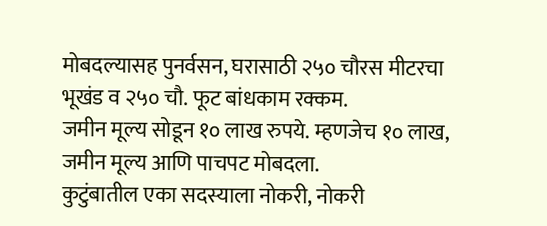मोबदल्यासह पुनर्वसन, घरासाठी २५० चौरस मीटरचा भूखंड व २५० चौ. फूट बांधकाम रक्कम.
जमीन मूल्य सोडून १० लाख रुपये. म्हणजेच १० लाख, जमीन मूल्य आणि पाचपट मोबदला.
कुटुंबातील एका सदस्याला नोकरी, नोकरी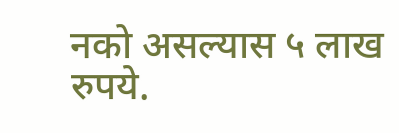नको असल्यास ५ लाख रुपये.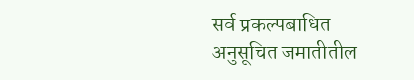सर्व प्रकल्पबाधित अनुसूचित जमातीतील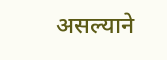असल्याने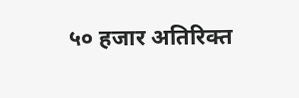५० हजार अतिरिक्त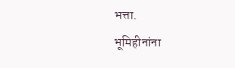भत्ता.
भूमिहीनांना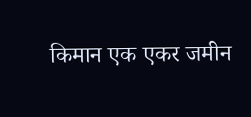किमान एक एकर जमीन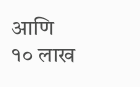आणि १० लाख